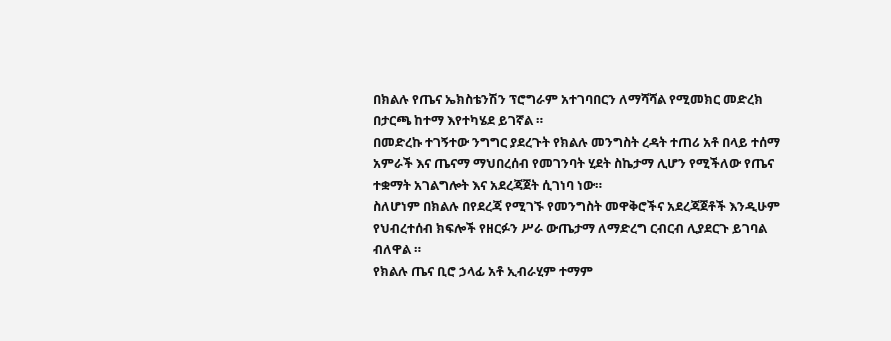በክልሉ የጤና ኤክስቴንሽን ፕሮግራም አተገባበርን ለማሻሻል የሚመክር መድረክ በታርጫ ከተማ እየተካሄደ ይገኛል ።
በመድረኩ ተገኝተው ንግግር ያደረጉት የክልሉ መንግስት ረዳት ተጠሪ አቶ በላይ ተሰማ አምራች እና ጤናማ ማህበረሰብ የመገንባት ሂደት ስኬታማ ሊሆን የሚችለው የጤና ተቋማት አገልግሎት እና አደረጃጀት ሲገነባ ነው።
ስለሆነም በክልሉ በየደረጃ የሚገኙ የመንግስት መዋቅሮችና አደረጃጀቶች እንዲሁም የህብረተሰብ ክፍሎች የዘርፉን ሥራ ውጤታማ ለማድረግ ርብርብ ሊያደርጉ ይገባል ብለዋል ።
የክልሉ ጤና ቢሮ ኃላፊ አቶ ኢብራሂም ተማም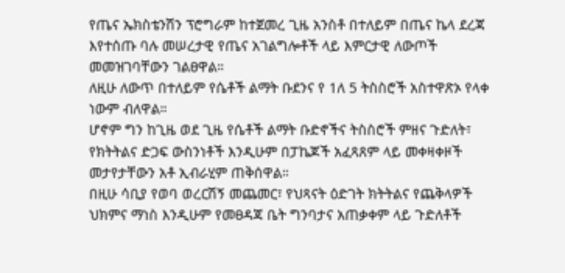የጤና ኤክስቴንሽን ፕሮግራም ከተጀመረ ጊዜ አንስቶ በተለይም በጤና ኬላ ደረጃ እየተሰጡ ባሉ መሠረታዊ የጤና አገልግሎቶች ላይ እምርታዊ ለውጦች መመዝገባቸውን ገልፀዋል።
ለዚሁ ለውጥ በተለይም የሴቶች ልማት ቡደንና የ 1ለ 5 ትስስሮች አስተዋጽኦ የላቀ ነውም ብለዋል።
ሆኖም ግን ከጊዜ ወደ ጊዜ የሴቶች ልማት ቡድኖችና ትስስሮች ምዘና ጉድለት፣ የክትትልና ድጋፍ ውስንነቶች እንዲሁም በፓኬጆች አፈጻጸም ላይ መቀዛቀዞች መታየታቸውን አቶ ኢብራሂም ጠቅሰዋል።
በዚሁ ሳቢያ የወባ ወረርሽኝ መጨመር፣ የህጻናት ዕድገት ክትትልና የጨቅላዎች ህክምና ማነስ እንዲሁም የመፀዳጃ ቤት ግንባታና አጠቃቀም ላይ ጉድለቶች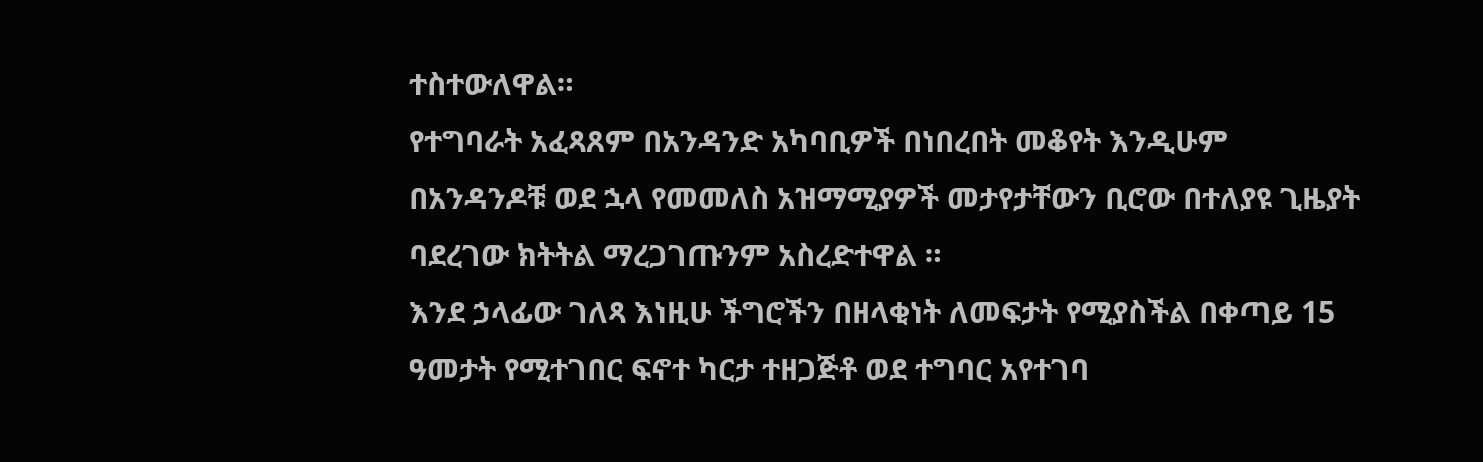ተስተውለዋል።
የተግባራት አፈጻጸም በአንዳንድ አካባቢዎች በነበረበት መቆየት እንዲሁም በአንዳንዶቹ ወደ ኋላ የመመለስ አዝማሚያዎች መታየታቸውን ቢሮው በተለያዩ ጊዜያት ባደረገው ክትትል ማረጋገጡንም አስረድተዋል ።
እንደ ኃላፊው ገለጻ እነዚሁ ችግሮችን በዘላቂነት ለመፍታት የሚያስችል በቀጣይ 15 ዓመታት የሚተገበር ፍኖተ ካርታ ተዘጋጅቶ ወደ ተግባር አየተገባ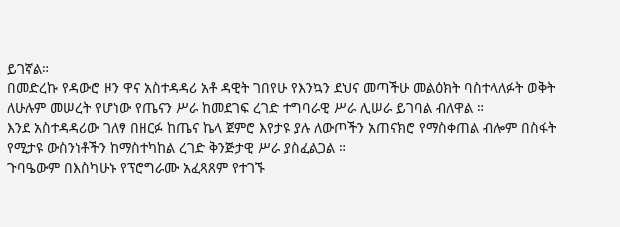ይገኛል።
በመድረኩ የዳውሮ ዞን ዋና አስተዳዳሪ አቶ ዳዊት ገበየሁ የእንኳን ደህና መጣችሁ መልዕክት ባስተላለፉት ወቅት ለሁሉም መሠረት የሆነው የጤናን ሥራ ከመደገፍ ረገድ ተግባራዊ ሥራ ሊሠራ ይገባል ብለዋል ።
እንደ አስተዳዳሪው ገለፃ በዘርፉ ከጤና ኬላ ጀምሮ እየታዩ ያሉ ለውጦችን አጠናክሮ የማስቀጠል ብሎም በስፋት የሚታዩ ውስንነቶችን ከማስተካከል ረገድ ቅንጅታዊ ሥራ ያስፈልጋል ።
ጉባዔውም በእስካሁኑ የፕሮግራሙ አፈጻጸም የተገኙ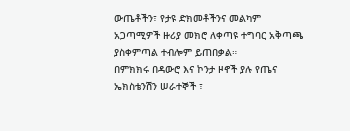ውጤቶችን፣ የታዩ ድክመቶችንና መልካም አጋጣሚዎች ዙሪያ መክሮ ለቀጣዩ ተግባር አቅጣጫ ያስቀምጣል ተብሎም ይጠበቃል።
በምክክሩ በዳውሮ እና ኮንታ ዞኖች ያሉ የጤና ኤክስቴንሽን ሠራተኞች ፣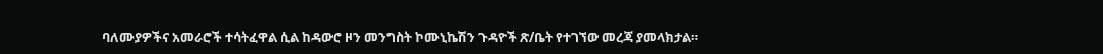ባለሙያዎችና አመራሮች ተሳትፈዋል ሲል ከዳውሮ ዞን መንግስት ኮሙኒኬሽን ጉዳዮች ጽ/ቤት የተገኘው መረጃ ያመላክታል።